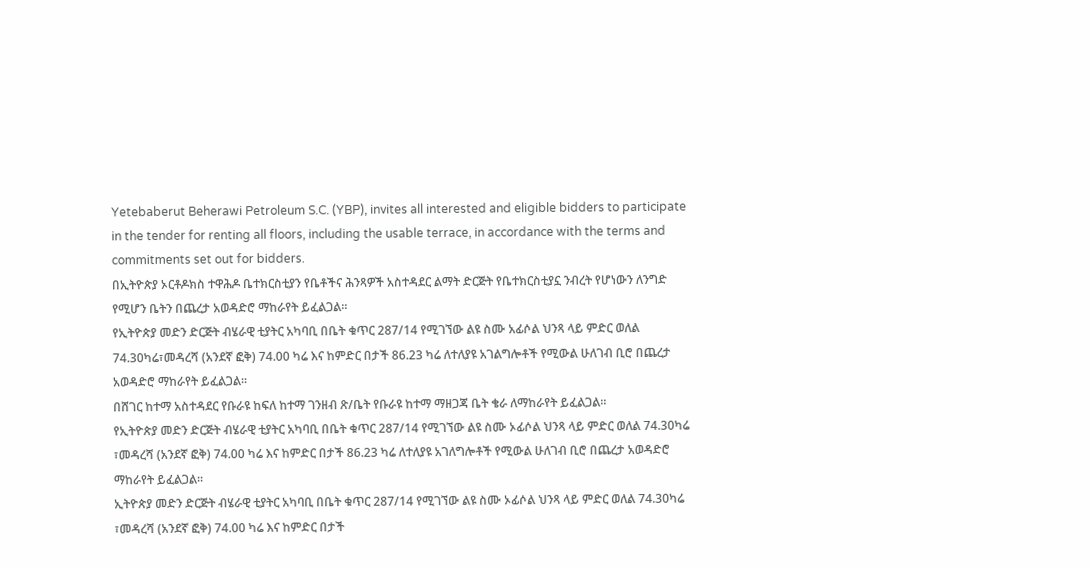Yetebaberut Beherawi Petroleum S.C. (YBP), invites all interested and eligible bidders to participate in the tender for renting all floors, including the usable terrace, in accordance with the terms and commitments set out for bidders.
በኢትዮጵያ ኦርቶዶክስ ተዋሕዶ ቤተክርስቲያን የቤቶችና ሕንጻዎች አስተዳደር ልማት ድርጅት የቤተክርስቲያኗ ንብረት የሆነውን ለንግድ የሚሆን ቤትን በጨረታ አወዳድሮ ማከራየት ይፈልጋል፡፡
የኢትዮጵያ መድን ድርጅት ብሄራዊ ቲያትር አካባቢ በቤት ቁጥር 287/14 የሚገኘው ልዩ ስሙ አፊሶል ህንጻ ላይ ምድር ወለል 74.30ካሬ፣መዳረሻ (አንደኛ ፎቅ) 74.00 ካሬ እና ከምድር በታች 86.23 ካሬ ለተለያዩ አገልግሎቶች የሚውል ሁለገብ ቢሮ በጨረታ አወዳድሮ ማከራየት ይፈልጋል፡፡
በሸገር ከተማ አስተዳደር የቡራዩ ከፍለ ከተማ ገንዘብ ጽ/ቤት የቡራዩ ከተማ ማዘጋጃ ቤት ቄራ ለማከራየት ይፈልጋል።
የኢትዮጵያ መድን ድርጅት ብሄራዊ ቲያትር አካባቢ በቤት ቁጥር 287/14 የሚገኘው ልዩ ስሙ ኦፊሶል ህንጻ ላይ ምድር ወለል 74.30ካሬ ፣መዳረሻ (አንደኛ ፎቅ) 74.00 ካሬ እና ከምድር በታች 86.23 ካሬ ለተለያዩ አገለግሎቶች የሚውል ሁለገብ ቢሮ በጨረታ አወዳድሮ ማከራየት ይፈልጋል፡፡
ኢትዮጵያ መድን ድርጅት ብሄራዊ ቲያትር አካባቢ በቤት ቁጥር 287/14 የሚገኘው ልዩ ስሙ ኦፊሶል ህንጻ ላይ ምድር ወለል 74.30ካሬ ፣መዳረሻ (አንደኛ ፎቅ) 74.00 ካሬ እና ከምድር በታች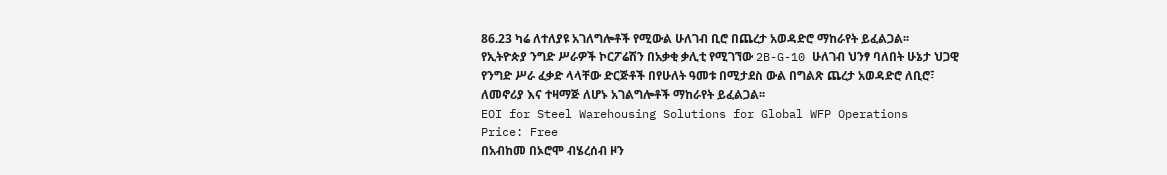86.23 ካሬ ለተለያዩ አገለግሎቶች የሚውል ሁለገብ ቢሮ በጨረታ አወዳድሮ ማከራየት ይፈልጋል፡፡
የኢትዮጵያ ንግድ ሥራዎች ኮርፖሬሽን በአቃቂ ቃሊቲ የሚገኘው 2B-G-10 ሁለገብ ህንፃ ባለበት ሁኔታ ህጋዊ የንግድ ሥራ ፈቃድ ላላቸው ድርጅቶች በየሁለት ዓመቱ በሚታደስ ውል በግልጽ ጨረታ አወዳድሮ ለቢሮ፣ ለመኖሪያ እና ተዛማጅ ለሆኑ አገልግሎቶች ማከራየት ይፈልጋል፡፡
EOI for Steel Warehousing Solutions for Global WFP Operations
Price: Free
በአብከመ በኦሮሞ ብሄረሰብ ዞን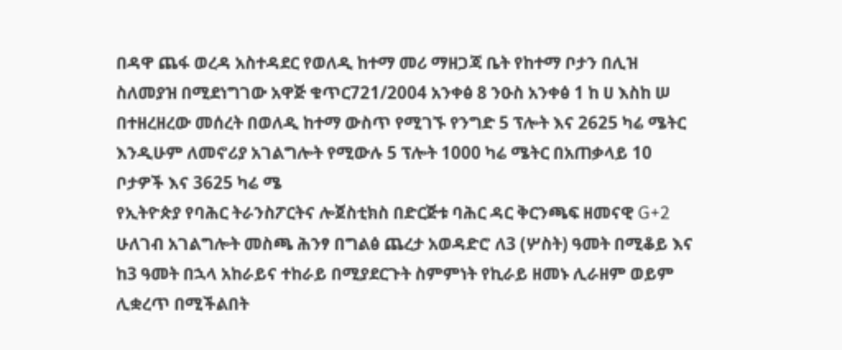በዳዋ ጨፋ ወረዳ አስተዳደር የወለዲ ከተማ መሪ ማዘጋጃ ቤት የከተማ ቦታን በሊዝ ስለመያዝ በሚደነግገው አዋጅ ቁጥር721/2004 አንቀፅ 8 ንዑስ አንቀፅ 1 ከ ሀ እስከ ሠ በተዘረዘረው መሰረት በወለዲ ከተማ ውስጥ የሚገኙ የንግድ 5 ፕሎት እና 2625 ካሬ ሜትር እንዲሁም ለመኖሪያ አገልግሎት የሚውሉ 5 ፕሎት 1000 ካሬ ሜትር በአጠቃላይ 10 ቦታዎች እና 3625 ካሬ ሜ
የኢትዮጵያ የባሕር ትራንስፖርትና ሎጀስቲክስ በድርጅቱ ባሕር ዳር ቅርንጫፍ ዘመናዊ G+2 ሁለገብ አገልግሎት መስጫ ሕንፃ በግልፅ ጨረታ አወዳድሮ ለ3 (ሦስት) ዓመት በሚቆይ እና ከ3 ዓመት በኋላ አከራይና ተከራይ በሚያደርጉት ስምምነት የኪራይ ዘመኑ ሊራዘም ወይም ሊቋረጥ በሚችልበት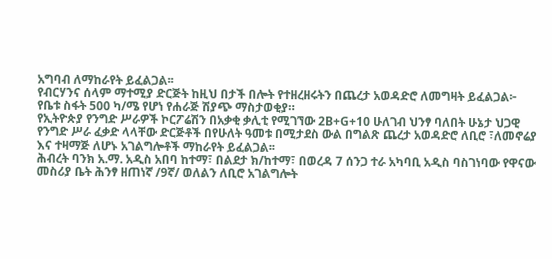አግባብ ለማከራየት ይፈልጋል፡፡
የብርሃንና ሰላም ማተሚያ ድርጅት ከዚህ በታች በሎት የተዘረዘሩትን በጨረታ አወዳድሮ ለመግዛት ይፈልጋል፦
የቤቱ ስፋት 500 ካ/ሜ የሆነ የሐራጅ ሽያጭ ማስታወቂያ።
የኢትዮጵያ የንግድ ሥራዎች ኮርፖሬሽን በአቃቂ ቃሊቲ የሚገኘው 2B+G+10 ሁለገብ ህንፃ ባለበት ሁኔታ ህጋዊ የንግድ ሥራ ፈቃድ ላላቸው ድርጅቶች በየሁለት ዓመቱ በሚታደስ ውል በግልጽ ጨረታ አወዳድሮ ለቢሮ ፣ለመኖሬያ እና ተዛማጅ ለሆኑ አገልግሎቶች ማከራየት ይፈልጋል፡፡
ሕብረት ባንክ አ.ማ. አዲስ አበባ ከተማ፣ በልደታ ክ/ከተማ፣ በወረዳ 7 ሰንጋ ተራ አካባቢ አዲስ ባስገነባው የዋናው መስሪያ ቤት ሕንፃ ዘጠነኛ /9ኛ/ ወለልን ለቢሮ አገልግሎት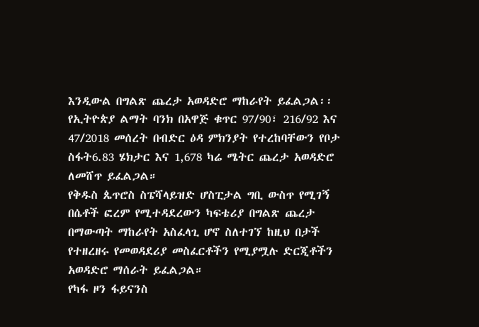እንዲውል በግልጽ ጨረታ አወዳድሮ ማከራየት ይፈልጋል፡፡
የኢትዮጵያ ልማት ባንክ በአዋጅ ቁጥር 97/90፣ 216/92 እና 47/2018 መሰረት በብድር ዕዳ ምክንያት የተረከባቸውን የቦታ ስፋት6.83 ሄክታር እና 1,678 ካሬ ሜትር ጨረታ አወዳድሮ ለመሸጥ ይፈልጋል።
የቅዱስ ጴጥሮስ ስፔሻላይዝድ ሆስፒታል ግቢ ውስጥ የሚገኝ በሴቶች ፎረም የሚተዳደረውን ካፍቴሪያ በግልጽ ጨረታ በማውጣት ማከራየት አስፈላጊ ሆኖ ስለተገኘ ከዚህ በታች የተዘረዘሩ የመወዳደሪያ መስፈርቶችን የሚያሟሉ ድርጂቶችን አወዳድሮ ማሰራት ይፈልጋል።
የካፋ ዞን ፋይናንስ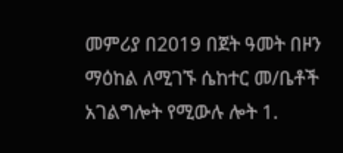መምሪያ በ2019 በጀት ዓመት በዞን ማዕከል ለሚገኙ ሴከተር መ/ቤቶች አገልግሎት የሚውሉ ሎት 1.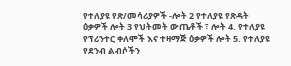የተለያዩ የጽ/መሳሪያዎች -ሎት 2 የተለያዩ የጽዳት ዕቃዎች ሎት 3 የህትመት ውጤቶች ፣ ሎት 4. የተለያዩ የፕሪንተር ቀለሞች እና ተዛማጅ ዕቃዎች ሎት 5. የተለያዩ የደንብ ልብሶችን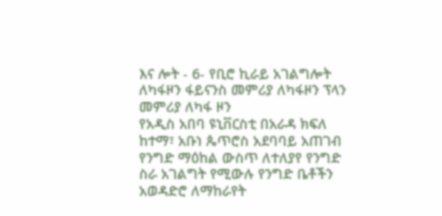እና ሎት - 6- የቢሮ ኪራይ አገልግሎት ለካፋዞን ፋይናንስ መምሪያ ለካፋዞን ፕላን መምሪያ ለካፋ ዞን
የአዲስ አበባ ዩኒቨርስቲ በአራዳ ክፍለ ከተማ፣ አቡነ ጴጥሮስ አደባባይ አጠገብ የንግድ ማዕከል ውስጥ ለተለያየ የንግድ ስራ አገልግት የሚውሉ የንግድ ቤቶችን አወዳድሮ ለማከራየት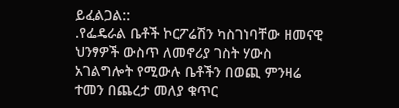ይፈልጋል::
.የፌዴራል ቤቶች ኮርፖሬሽን ካስገነባቸው ዘመናዊ ህንፃዎች ውስጥ ለመኖሪያ ገስት ሃውስ አገልግሎት የሚውሉ ቤቶችን በወጪ ምንዛሬ ተመን በጨረታ መለያ ቁጥር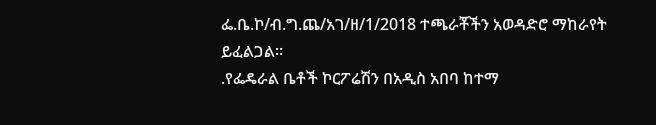ፌ.ቤ.ኮ/ብ.ግ.ጨ/አገ/ዘ/1/2018 ተጫራቾችን አወዳድሮ ማከራየት ይፈልጋል፡፡
.የፌዴራል ቤቶች ኮርፖሬሽን በአዲስ አበባ ከተማ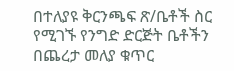በተለያዩ ቅርንጫፍ ጽ/ቤቶች ስር የሚገኙ የንግድ ድርጅት ቤቶችን በጨረታ መለያ ቁጥር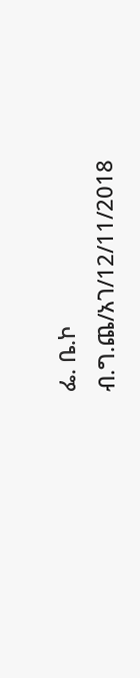ፌ. ቤ.ኮ ብ.ግ.ጨ/አገ/12/11/2018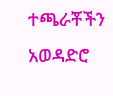ተጫራቾችን አወዳድሮ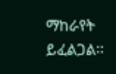ማከራየት ይፈልጋል፡፡